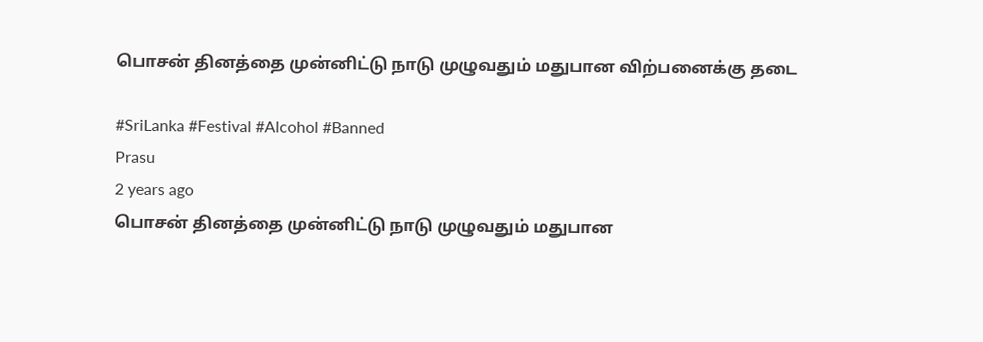பொசன் தினத்தை முன்னிட்டு நாடு முழுவதும் மதுபான விற்பனைக்கு தடை

#SriLanka #Festival #Alcohol #Banned
Prasu
2 years ago
பொசன் தினத்தை முன்னிட்டு நாடு முழுவதும் மதுபான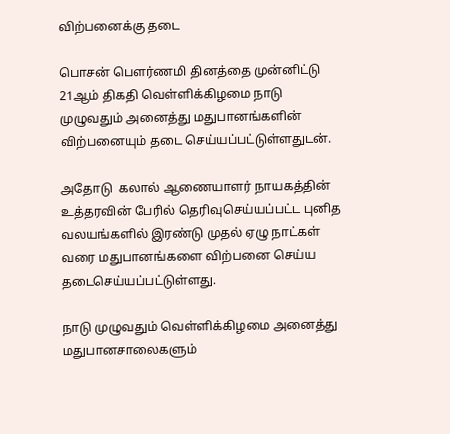விற்பனைக்கு தடை

பொசன் பௌர்ணமி தினத்தை முன்னிட்டு 21ஆம் திகதி வெள்ளிக்கிழமை நாடு முழுவதும் அனைத்து மதுபானங்களின் விற்பனையும் தடை செய்யப்பட்டுள்ளதுடன்.

அதோடு  கலால் ஆணையாளர் நாயகத்தின் உத்தரவின் பேரில் தெரிவுசெய்யப்பட்ட புனித வலயங்களில் இரண்டு முதல் ஏழு நாட்கள் வரை மதுபானங்களை விற்பனை செய்ய தடைசெய்யப்பட்டுள்ளது.

நாடு முழுவதும் வெள்ளிக்கிழமை அனைத்து மதுபானசாலைகளும்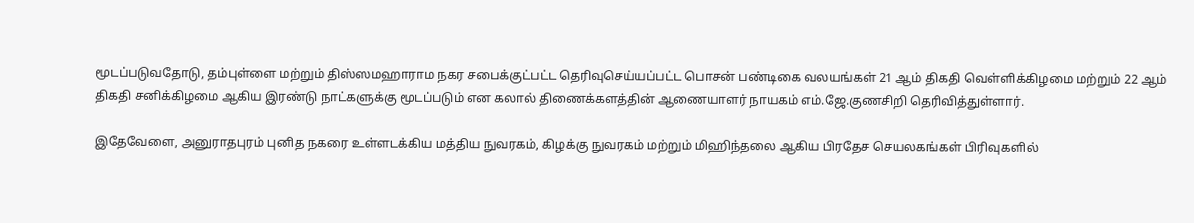மூடப்படுவதோடு, தம்புள்ளை மற்றும் திஸ்ஸமஹாராம நகர சபைக்குட்பட்ட தெரிவுசெய்யப்பட்ட பொசன் பண்டிகை வலயங்கள் 21 ஆம் திகதி வெள்ளிக்கிழமை மற்றும் 22 ஆம் திகதி சனிக்கிழமை ஆகிய இரண்டு நாட்களுக்கு மூடப்படும் என கலால் திணைக்களத்தின் ஆணையாளர் நாயகம் எம்.ஜே.குணசிறி தெரிவித்துள்ளார்.

இதேவேளை, அனுராதபுரம் புனித நகரை உள்ளடக்கிய மத்திய நுவரகம், கிழக்கு நுவரகம் மற்றும் மிஹிந்தலை ஆகிய பிரதேச செயலகங்கள் பிரிவுகளில்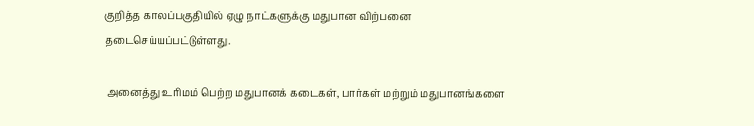குறித்த காலப்பகுதியில் ஏழு நாட்களுக்கு மதுபான விற்பனை தடைசெய்யப்பட்டுள்ளது.

 அனைத்து உரிமம் பெற்ற மதுபானக் கடைகள், பார்கள் மற்றும் மதுபானங்களை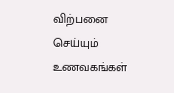விற்பனை செய்யும் உணவகங்கள்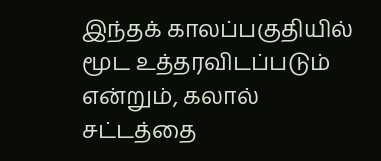இந்தக் காலப்பகுதியில் மூட உத்தரவிடப்படும் என்றும், கலால் சட்டத்தை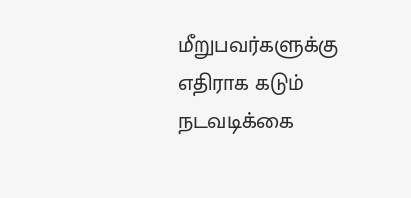மீறுபவர்களுக்கு எதிராக கடும் நடவடிக்கை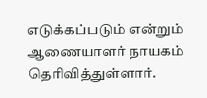எடுக்கப்படும் என்றும் ஆணையாளர் நாயகம் தெரிவித்துள்ளார்.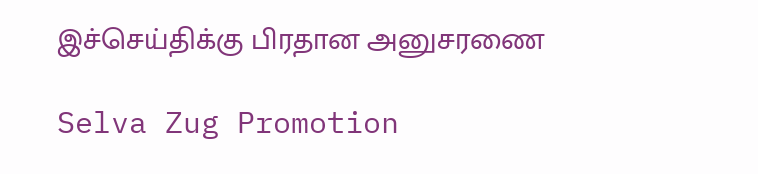இச்செய்திக்கு பிரதான அனுசரணை

Selva Zug Promotion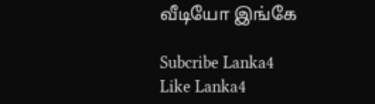வீடியோ இங்கே

Subcribe Lanka4
Like Lanka4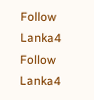Follow Lanka4
Follow Lanka4